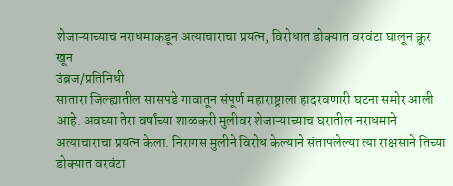शेजाऱ्याच्याच नराधमाकडून अत्याचाराचा प्रयत्न, विरोधात डोक्यात वरवंटा घालून क्रूर खून
उंब्रज/प्रतिनिधी
सातारा जिल्ह्यातील सासपडे गावातून संपूर्ण महाराष्ट्राला हादरवणारी घटना समोर आली आहे. अवघ्या तेरा वर्षांच्या शाळकरी मुलीवर शेजाऱ्याच्याच घरातील नराधमाने अत्याचाराचा प्रयत्न केला. निरागस मुलीने विरोध केल्याने संतापलेल्या त्या राक्षसाने तिच्या डोक्यात वरवंटा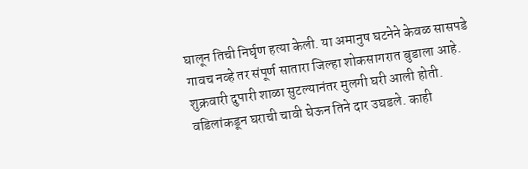घालून तिची निर्घृण हत्या केली. या अमानुष घटनेने केवळ सासपडे गावच नव्हे तर संपूर्ण सातारा जिल्हा शोकसागरात बुडाला आहे.
शुक्रवारी दुपारी शाळा सुटल्यानंतर मुलगी घरी आली होती. वडिलांकडून घराची चावी घेऊन तिने दार उघडले. काही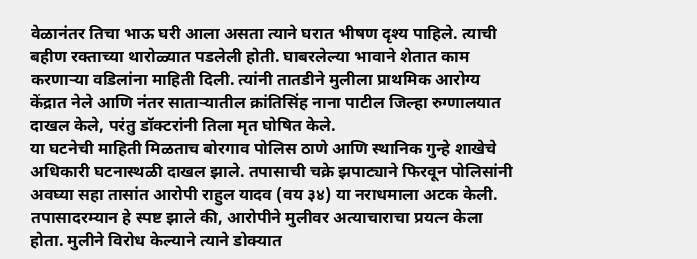वेळानंतर तिचा भाऊ घरी आला असता त्याने घरात भीषण दृश्य पाहिले. त्याची बहीण रक्ताच्या थारोळ्यात पडलेली होती. घाबरलेल्या भावाने शेतात काम करणाऱ्या वडिलांना माहिती दिली. त्यांनी तातडीने मुलीला प्राथमिक आरोग्य केंद्रात नेले आणि नंतर साताऱ्यातील क्रांतिसिंह नाना पाटील जिल्हा रुग्णालयात दाखल केले, परंतु डॉक्टरांनी तिला मृत घोषित केले.
या घटनेची माहिती मिळताच बोरगाव पोलिस ठाणे आणि स्थानिक गुन्हे शाखेचे अधिकारी घटनास्थळी दाखल झाले. तपासाची चक्रे झपाट्याने फिरवून पोलिसांनी अवघ्या सहा तासांत आरोपी राहुल यादव (वय ३४) या नराधमाला अटक केली. तपासादरम्यान हे स्पष्ट झाले की, आरोपीने मुलीवर अत्याचाराचा प्रयत्न केला होता. मुलीने विरोध केल्याने त्याने डोक्यात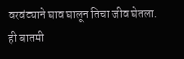वरवंट्याने घाव घालून तिचा जीव घेतला.
ही बातमी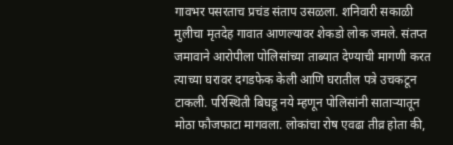गावभर पसरताच प्रचंड संताप उसळला. शनिवारी सकाळी मुलीचा मृतदेह गावात आणल्यावर शेकडो लोक जमले. संतप्त जमावाने आरोपीला पोलिसांच्या ताब्यात देण्याची मागणी करत त्याच्या घरावर दगडफेक केली आणि घरातील पत्रे उचकटून टाकली. परिस्थिती बिघडू नये म्हणून पोलिसांनी साताऱ्यातून मोठा फौजफाटा मागवला. लोकांचा रोष एवढा तीव्र होता की,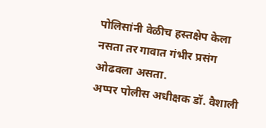पोलिसांनी वेळीच हस्तक्षेप केला नसता तर गावात गंभीर प्रसंग ओढवला असता.
अप्पर पोलीस अधीक्षक डॉ. वैशाली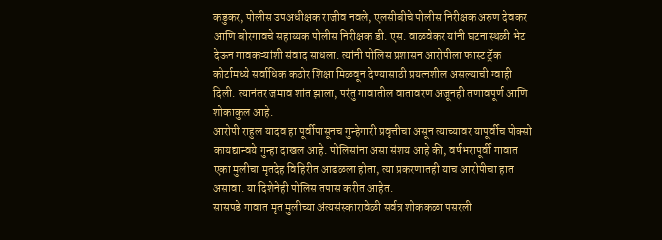कडुकर, पोलीस उपअधीक्षक राजीव नवले, एलसीबीचे पोलीस निरीक्षक अरुण देवकर आणि बोरगावचे सहाय्यक पोलीस निरीक्षक डी. एस. वाळवेकर यांनी घटनास्थळी भेट देऊन गावकऱ्यांशी संवाद साधला. त्यांनी पोलिस प्रशासन आरोपीला फास्ट ट्रॅक कोर्टामध्ये सर्वाधिक कठोर शिक्षा मिळवून देण्यासाठी प्रयत्नशील असल्याची ग्वाही दिली. त्यानंतर जमाव शांत झाला, परंतु गावातील वातावरण अजूनही तणावपूर्ण आणि शोकाकुल आहे.
आरोपी राहुल यादव हा पूर्वीपासूनच गुन्हेगारी प्रवृत्तीचा असून त्याच्यावर यापूर्वीच पोक्सो कायद्यान्वये गुन्हा दाखल आहे. पोलिसांना असा संशय आहे की, वर्षभरापूर्वी गावात एका मुलीचा मृतदेह विहिरीत आढळला होता, त्या प्रकरणातही याच आरोपीचा हात असावा. या दिशेनेही पोलिस तपास करीत आहेत.
सासपडे गावात मृत मुलीच्या अंत्यसंस्कारावेळी सर्वत्र शोककळा पसरली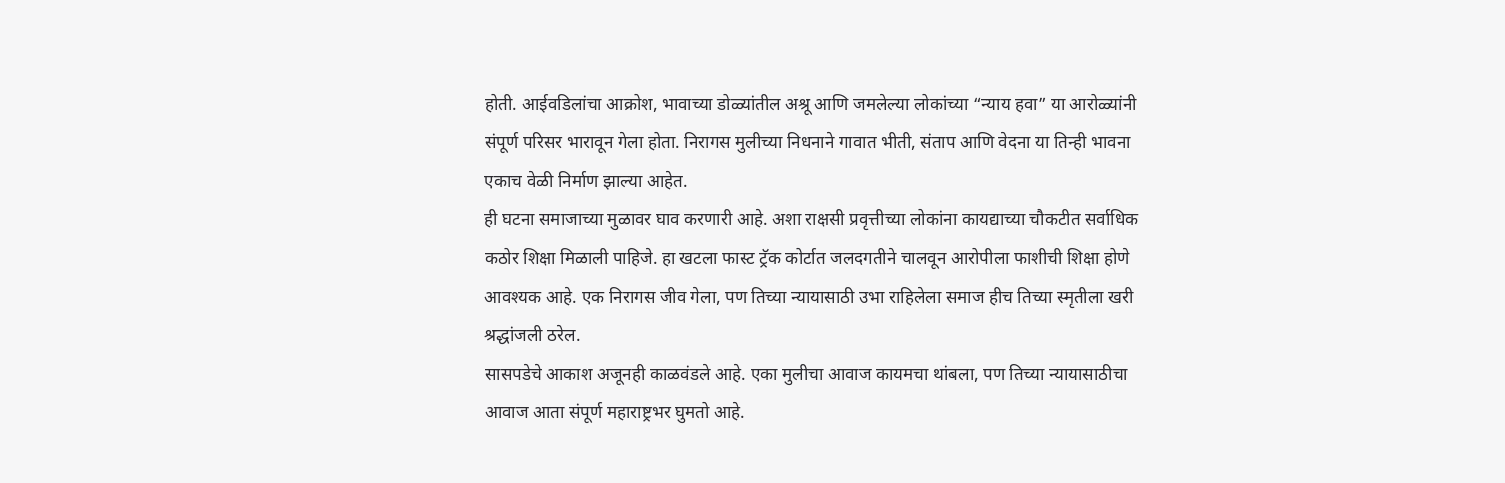होती. आईवडिलांचा आक्रोश, भावाच्या डोळ्यांतील अश्रू आणि जमलेल्या लोकांच्या “न्याय हवा” या आरोळ्यांनी संपूर्ण परिसर भारावून गेला होता. निरागस मुलीच्या निधनाने गावात भीती, संताप आणि वेदना या तिन्ही भावना एकाच वेळी निर्माण झाल्या आहेत.
ही घटना समाजाच्या मुळावर घाव करणारी आहे. अशा राक्षसी प्रवृत्तीच्या लोकांना कायद्याच्या चौकटीत सर्वाधिक कठोर शिक्षा मिळाली पाहिजे. हा खटला फास्ट ट्रॅक कोर्टात जलदगतीने चालवून आरोपीला फाशीची शिक्षा होणे आवश्यक आहे. एक निरागस जीव गेला, पण तिच्या न्यायासाठी उभा राहिलेला समाज हीच तिच्या स्मृतीला खरी श्रद्धांजली ठरेल.
सासपडेचे आकाश अजूनही काळवंडले आहे. एका मुलीचा आवाज कायमचा थांबला, पण तिच्या न्यायासाठीचा आवाज आता संपूर्ण महाराष्ट्रभर घुमतो आहे.